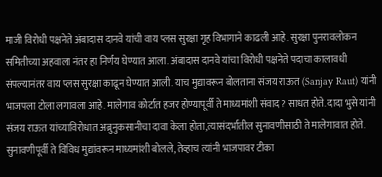माजी विरोधी पक्षनेते अंबादास दानवे यांची वाय प्लस सुरक्षा गृह विभागाने काढली आहे. सुरक्षा पुनरावलोकन समितीच्या अहवाला नंतर हा निर्णय घेण्यात आला. अंबादास दानवे यांचा विरोधी पक्षनेते पदाचा कालावधी संपल्यानंतर वाय प्लस सुरक्षा काढून घेण्यात आली. याच मुद्यावरून बोलताना संजय राऊत (Sanjay Raut) यांनी भाजपला टोला लगावला आहे. मालेगाव कोर्टात हजर होण्यापूर्वी ते माध्यमांशी संवाद? साधत होते. दादा भुसे यांनी संजय राऊत यांच्याविरोधात अब्रुनुकसानीचा दावा केला होता,त्यासंदर्भातील सुनावणीसाठी ते मालेगावात होते. सुनावणीपूर्वी ते विविध मुद्यांवरून माध्यमांशी बोलले, तेव्हाच त्यांनी भाजपावर टीका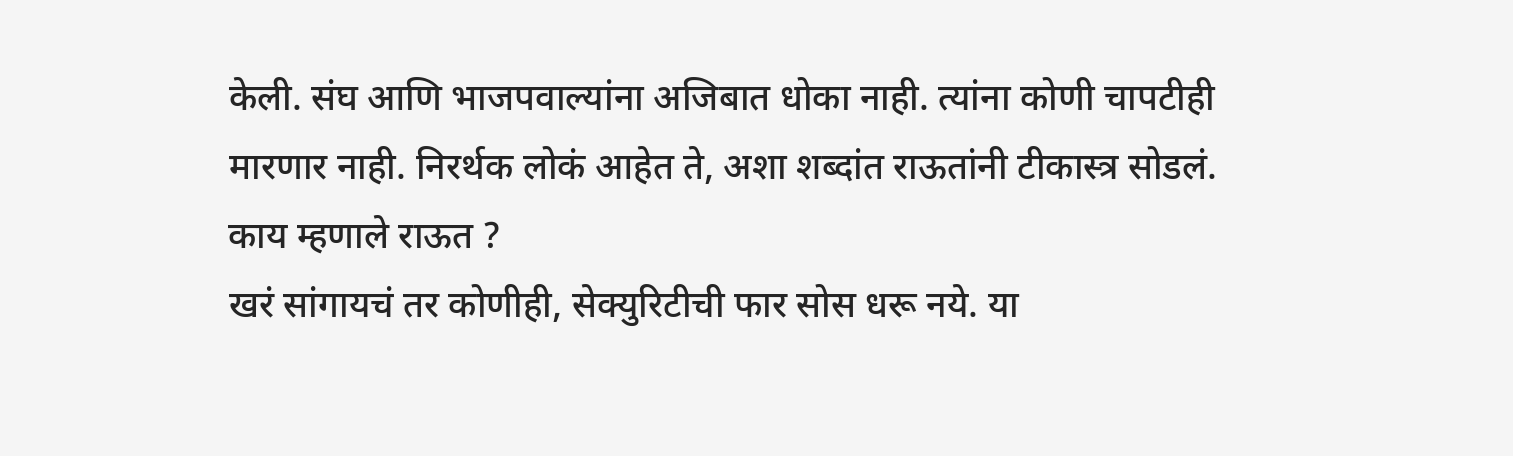केली. संघ आणि भाजपवाल्यांना अजिबात धोका नाही. त्यांना कोणी चापटीही मारणार नाही. निरर्थक लोकं आहेत ते, अशा शब्दांत राऊतांनी टीकास्त्र सोडलं.
काय म्हणाले राऊत ?
खरं सांगायचं तर कोणीही, सेक्युरिटीची फार सोस धरू नये. या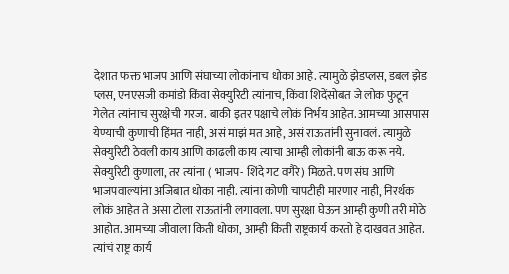देशात फक्त भाजप आणि संघाच्या लोकांनाच धोका आहे. त्यामुळे झेडप्लस, डबल झेड प्लस, एनएसजी कमांडो किंवा सेक्युरिटी त्यांनाच, किंवा शिदेंसोबत जे लोक फुटून गेलेत त्यांनाच सुरक्षेची गरज. बाकी इतर पक्षाचे लोकं निर्भय आहेत. आमच्या आसपास येण्याची कुणाची हिंमत नाही, असं माझं मत आहे, असं राऊतांनी सुनावलं. त्यामुळे सेक्युरिटी ठेवली काय आणि काढली काय त्याचा आम्ही लोकांनी बाऊ करू नये. सेक्युरिटी कुणाला, तर त्यांना ( भाजप- शिंदे गट वगैरे) मिळते. पण संघ आणि भाजपवाल्यांना अजिबात धोका नाही. त्यांना कोणी चापटीही मारणार नाही, निरर्थक लोकं आहेत ते असा टोला राऊतांनी लगावला. पण सुरक्षा घेऊन आम्ही कुणी तरी मोठे आहोत. आमच्या जीवाला किती धोका, आम्ही किती राष्ट्रकार्य करतो हे दाखवत आहेत. त्यांचं राष्ट्र कार्य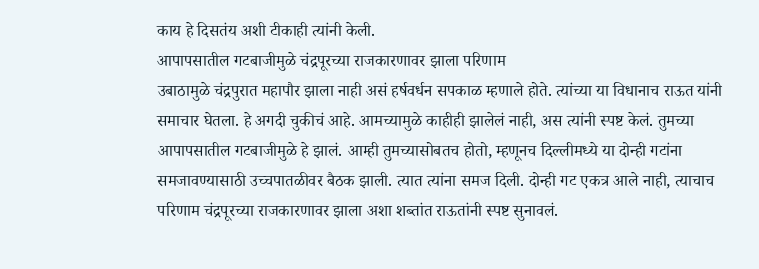काय हे दिसतंय अशी टीकाही त्यांनी केली.
आपापसातील गटबाजीमुळे चंद्रपूरच्या राजकारणावर झाला परिणाम
उबाठामुळे चंद्रपुरात महापौर झाला नाही असं हर्षवर्धन सपकाळ म्हणाले होते. त्यांच्या या विधानाच राऊत यांनी समाचार घेतला. हे अगदी चुकीचं आहे. आमच्यामुळे काहीही झालेलं नाही, अस त्यांनी स्पष्ट केलं. तुमच्या आपापसातील गटबाजीमुळे हे झालं. आम्ही तुमच्यासोबतच होतो, म्हणूनच दिल्लीमध्ये या दोन्ही गटांना समजावण्यासाठी उच्चपातळीवर बैठक झाली. त्यात त्यांना समज दिली. दोन्ही गट एकत्र आले नाही, त्याचाच परिणाम चंद्रपूरच्या राजकारणावर झाला अशा शब्तांत राऊतांनी स्पष्ट सुनावलं.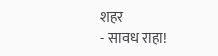शहर
- सावध राहा!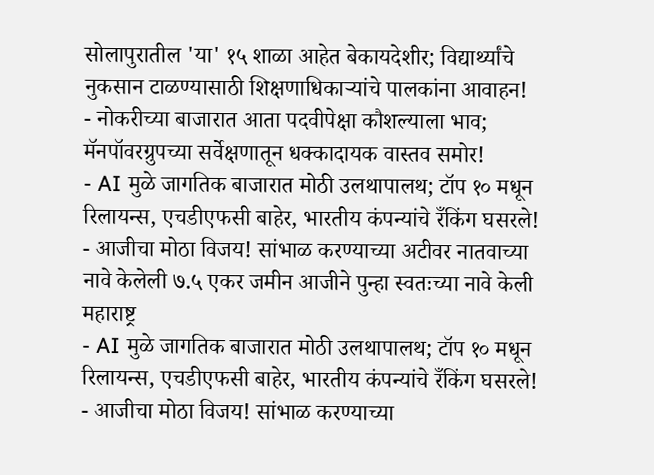सोलापुरातील 'या' १५ शाळा आहेत बेकायदेशीर; विद्यार्थ्यांचे नुकसान टाळण्यासाठी शिक्षणाधिकाऱ्यांचे पालकांना आवाहन!
- नोकरीच्या बाजारात आता पदवीपेक्षा कौशल्याला भाव; मॅनपॉवरग्रुपच्या सर्वेक्षणातून धक्कादायक वास्तव समोर!
- AI मुळे जागतिक बाजारात मोठी उलथापालथ; टॉप १० मधून रिलायन्स, एचडीएफसी बाहेर, भारतीय कंपन्यांचे रँकिंग घसरले!
- आजीचा मोठा विजय! सांभाळ करण्याच्या अटीवर नातवाच्या नावे केलेली ७.५ एकर जमीन आजीने पुन्हा स्वतःच्या नावे केली
महाराष्ट्र
- AI मुळे जागतिक बाजारात मोठी उलथापालथ; टॉप १० मधून रिलायन्स, एचडीएफसी बाहेर, भारतीय कंपन्यांचे रँकिंग घसरले!
- आजीचा मोठा विजय! सांभाळ करण्याच्या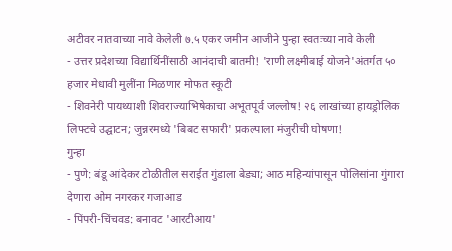अटीवर नातवाच्या नावे केलेली ७.५ एकर जमीन आजीने पुन्हा स्वतःच्या नावे केली
- उत्तर प्रदेशच्या विद्यार्थिनींसाठी आनंदाची बातमी! 'राणी लक्ष्मीबाई योजने'अंतर्गत ५० हजार मेधावी मुलींना मिळणार मोफत स्कूटी
- शिवनेरी पायथ्याशी शिवराज्याभिषेकाचा अभूतपूर्व जल्लोष! २६ लाखांच्या हायड्रोलिक लिफ्टचे उद्घाटन; जुन्नरमध्ये 'बिबट सफारी' प्रकल्पाला मंजुरीची घोषणा!
गुन्हा
- पुणे: बंडू आंदेकर टोळीतील सराईत गुंडाला बेड्या; आठ महिन्यांपासून पोलिसांना गुंगारा देणारा ओम नगरकर गजाआड
- पिंपरी-चिंचवड: बनावट 'आरटीआय'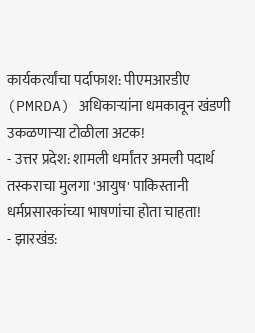कार्यकर्त्यांचा पर्दाफाश: पीएमआरडीए (PMRDA) अधिकाऱ्यांना धमकावून खंडणी उकळणाऱ्या टोळीला अटक!
- उत्तर प्रदेश: शामली धर्मांतर अमली पदार्थ तस्कराचा मुलगा 'आयुष' पाकिस्तानी धर्मप्रसारकांच्या भाषणांचा होता चाहता!
- झारखंड: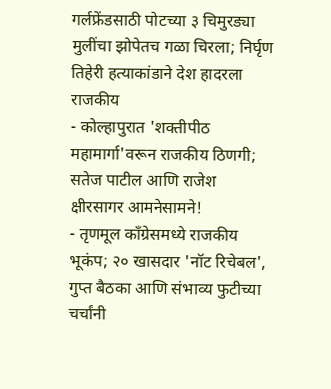गर्लफ्रेंडसाठी पोटच्या ३ चिमुरड्या मुलींचा झोपेतच गळा चिरला; निर्घृण तिहेरी हत्याकांडाने देश हादरला
राजकीय
- कोल्हापुरात 'शक्तीपीठ महामार्गा'वरून राजकीय ठिणगी; सतेज पाटील आणि राजेश क्षीरसागर आमनेसामने!
- तृणमूल काँग्रेसमध्ये राजकीय भूकंप; २० खासदार 'नॉट रिचेबल', गुप्त बैठका आणि संभाव्य फुटीच्या चर्चांनी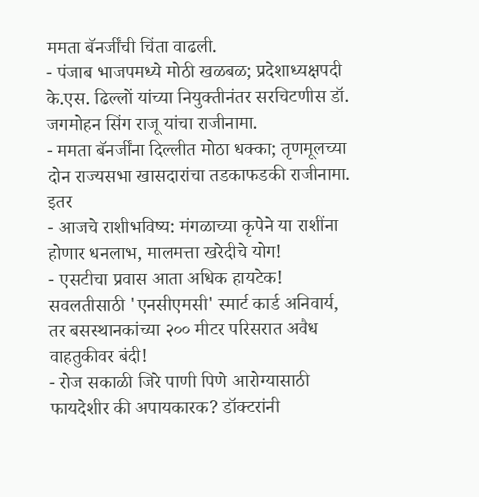ममता बॅनर्जींची चिंता वाढली.
- पंजाब भाजपमध्ये मोठी खळबळ; प्रदेशाध्यक्षपदी के.एस. ढिल्लों यांच्या नियुक्तीनंतर सरचिटणीस डॉ. जगमोहन सिंग राजू यांचा राजीनामा.
- ममता बॅनर्जींना दिल्लीत मोठा धक्का; तृणमूलच्या दोन राज्यसभा खासदारांचा तडकाफडकी राजीनामा.
इतर
- आजचे राशीभविष्य: मंगळाच्या कृपेने या राशींना होणार धनलाभ, मालमत्ता खरेदीचे योग!
- एसटीचा प्रवास आता अधिक हायटेक! सवलतीसाठी 'एनसीएमसी' स्मार्ट कार्ड अनिवार्य, तर बसस्थानकांच्या २०० मीटर परिसरात अवैध वाहतुकीवर बंदी!
- रोज सकाळी जिरे पाणी पिणे आरोग्यासाठी फायदेशीर की अपायकारक? डॉक्टरांनी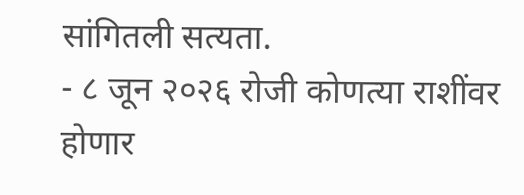सांगितली सत्यता.
- ८ जून २०२६ रोजी कोणत्या राशींवर होणार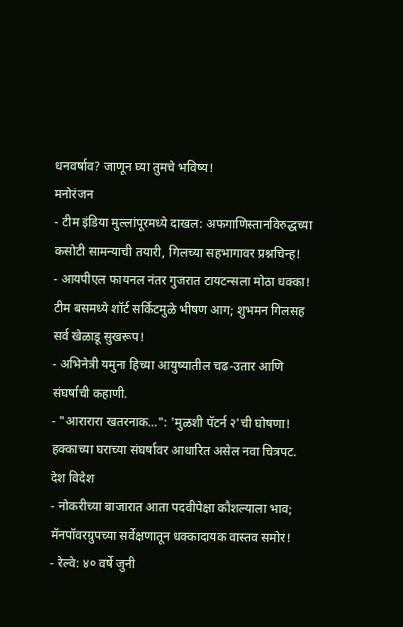धनवर्षाव? जाणून घ्या तुमचे भविष्य!
मनोरंजन
- टीम इंडिया मुल्लांपूरमध्ये दाखल: अफगाणिस्तानविरुद्धच्या कसोटी सामन्याची तयारी, गिलच्या सहभागावर प्रश्नचिन्ह!
- आयपीएल फायनल नंतर गुजरात टायटन्सला मोठा धक्का! टीम बसमध्ये शॉर्ट सर्किटमुळे भीषण आग; शुभमन गिलसह सर्व खेळाडू सुखरूप!
- अभिनेत्री यमुना हिच्या आयुष्यातील चढ-उतार आणि संघर्षाची कहाणी.
- "आरारारा खतरनाक…": 'मुळशी पॅटर्न २'ची घोषणा! हक्काच्या घराच्या संघर्षावर आधारित असेल नवा चित्रपट.
देश विदेश
- नोकरीच्या बाजारात आता पदवीपेक्षा कौशल्याला भाव; मॅनपॉवरग्रुपच्या सर्वेक्षणातून धक्कादायक वास्तव समोर!
- रेल्वे: ४० वर्षे जुनी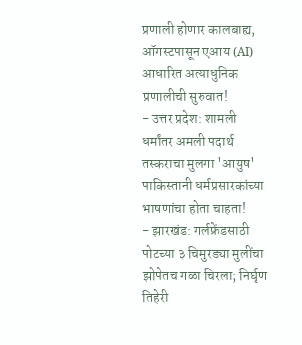प्रणाली होणार कालबाह्य, ऑगस्टपासून एआय (AI) आधारित अत्याधुनिक प्रणालीची सुरुवात!
- उत्तर प्रदेश: शामली धर्मांतर अमली पदार्थ तस्कराचा मुलगा 'आयुष' पाकिस्तानी धर्मप्रसारकांच्या भाषणांचा होता चाहता!
- झारखंड: गर्लफ्रेंडसाठी पोटच्या ३ चिमुरड्या मुलींचा झोपेतच गळा चिरला; निर्घृण तिहेरी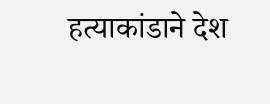हत्याकांडाने देश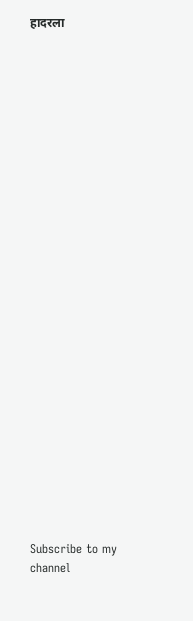हादरला



























Subscribe to my channel